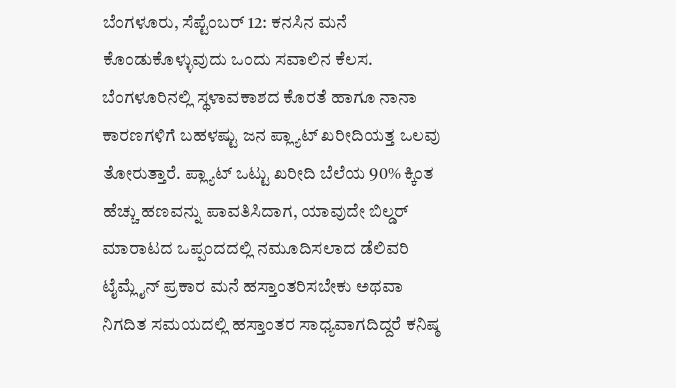ಬೆಂಗಳೂರು, ಸೆಪ್ಟೆಂಬರ್ 12: ಕನಸಿನ ಮನೆ ಕೊಂಡುಕೊಳ್ಳುವುದು ಒಂದು ಸವಾಲಿನ ಕೆಲಸ. ಬೆಂಗಳೂರಿನಲ್ಲಿ ಸ್ಥಳಾವಕಾಶದ ಕೊರತೆ ಹಾಗೂ ನಾನಾ ಕಾರಣಗಳಿಗೆ ಬಹಳಷ್ಟು ಜನ ಪ್ಲ್ಯಾಟ್ ಖರೀದಿಯತ್ತ ಒಲವು ತೋರುತ್ತಾರೆ. ಪ್ಲ್ಯಾಟ್ ಒಟ್ಟು ಖರೀದಿ ಬೆಲೆಯ 90% ಕ್ಕಿಂತ ಹೆಚ್ಚು ಹಣವನ್ನು ಪಾವತಿಸಿದಾಗ, ಯಾವುದೇ ಬಿಲ್ಡರ್ ಮಾರಾಟದ ಒಪ್ಪಂದದಲ್ಲಿ ನಮೂದಿಸಲಾದ ಡೆಲಿವರಿ ಟೈಮ್ಲೈನ್ ಪ್ರಕಾರ ಮನೆ ಹಸ್ತಾಂತರಿಸಬೇಕು ಅಥವಾ ನಿಗದಿತ ಸಮಯದಲ್ಲಿ ಹಸ್ತಾಂತರ ಸಾಧ್ಯವಾಗದಿದ್ದರೆ ಕನಿಷ್ಠ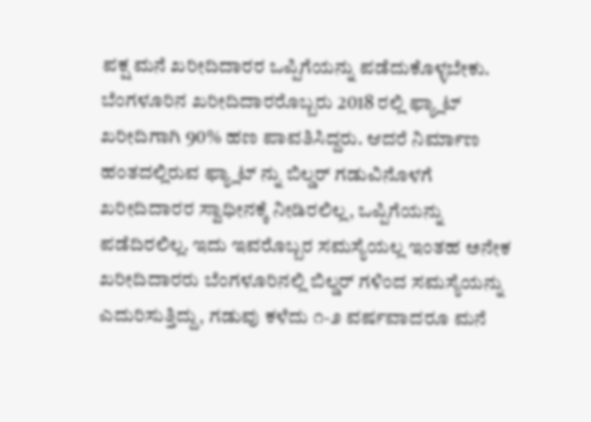ಪಕ್ಷ ಮನೆ ಖರೀದಿದಾರರ ಒಪ್ಪಿಗೆಯನ್ನು ಪಡೆದುಕೊಳ್ಳಬೇಕು.
ಬೆಂಗಳೂರಿನ ಖರೀದಿದಾರರೊಬ್ಬರು 2018 ರಲ್ಲಿ ಫ್ಯ್ಲಾಟ್ ಖರೀದಿಗಾಗಿ 90% ಹಣ ಪಾವತಿಸಿದ್ದರು. ಆದರೆ ನಿರ್ಮಾಣ ಹಂತದಲ್ಲಿರುವ ಫ್ಯ್ಲಾಟ್ ನ್ನು ಬಿಲ್ಡರ್ ಗಡುವಿನೊಳಗೆ ಖರೀದಿದಾರರ ಸ್ವಾಧೀನಕ್ಕೆ ನೀಡಿರಲಿಲ್ಲ, ಒಪ್ಪಿಗೆಯನ್ನು ಪಡೆದಿರಲಿಲ್ಲ. ಇದು ಇವರೊಬ್ಬರ ಸಮಸ್ಯೆಯಲ್ಲ ಇಂತಹ ಅನೇಕ ಖರೀದಿದಾರರು ಬೆಂಗಳೂರಿನಲ್ಲಿ ಬಿಲ್ಡರ್ ಗಳಿಂದ ಸಮಸ್ಯೆಯನ್ನು ಎದುರಿಸುತ್ತಿದ್ದು, ಗಡುವು ಕಳೆದು ೧-೨ ವರ್ಷವಾದರೂ ಮನೆ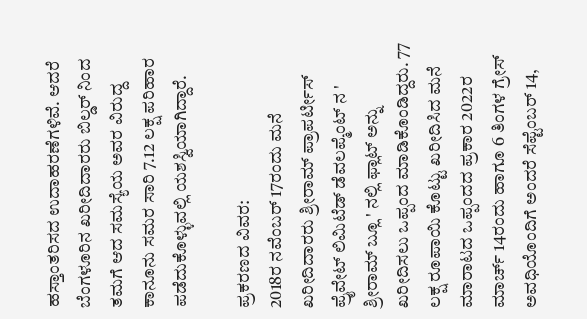ಹಸ್ತಾಂತರಿಸದ ಉದಾಹರಣೆಗಳಿವೆ. ಆದರೆ ಬೆಂಗಳೂರಿನ ಖರೀದಿದಾರರು ಬಿಲ್ಡರ್ ನಿಂದ ತಮಗೆ ಆದ ಸಮಸ್ಯೆಯ ಅವರ ವಿರುದ್ದ ಕಾನೂನು ಸಮರ ಸಾರಿ 7.12 ಲಕ್ಷ ಪರಿಹಾರ ಪಡೆದುಕೊಳ್ಳುವಲ್ಲಿ ಯಶಸ್ವಿಯಾಗಿದ್ದಾರೆ.

ಪ್ರಕರಣದ ವಿವರ:
2018ರ ನವೆಂಬರ್ 17ರಂದು ಮನೆ ಖರೀದಿದಾರರು ಶ್ರೀರಾಮ್ ಪ್ರಾಪರ್ಟೀಸ್ ಪ್ರೈವೇಟ್ ಲಿಮಿಟೆಡ್ ಡೆವಲಪ್ಮೆಂಟ್ ನ ' ಶ್ರೀರಾಮ್ ಬ್ಲೂ ' ನಲ್ಲಿ ಫ್ಲಾಟ್ ಅನ್ನು ಖರೀದಿಸಲು ಒಪ್ಪಂದ ಮಾಡಿಕೊಂಡಿದ್ದರು. 77 ಲಕ್ಷ ರೂಪಾಯಿ ಕೊಟ್ಟು ಖರೀದಿಸಿದ ಮನೆ ಮಾರಾಟದ ಒಪ್ಪಂದದ ಪ್ರಕಾರ 2022ರ ಮಾರ್ಚ್ 14ರಂದು ಹಾಗೂ 6 ತಿಂಗಳ ಗ್ರೇಸ್ ಅವಧಿಯೊಂದಿಗೆ ಅಂದರೆ ಸೆಪ್ಟೆಂಬರ್ 14,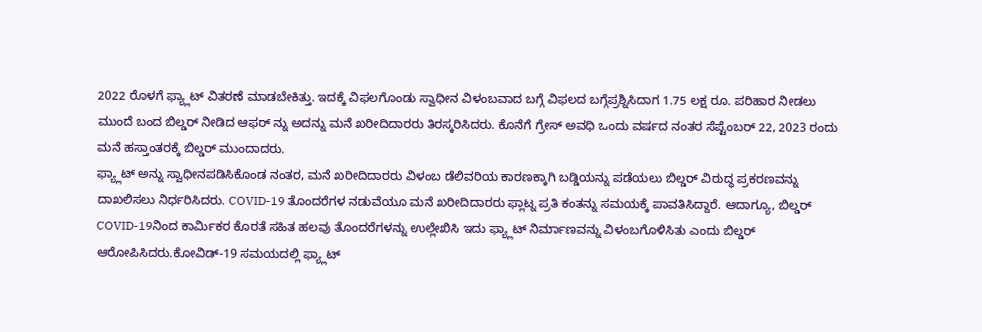2022 ರೊಳಗೆ ಫ್ಯ್ಲಾಟ್ ವಿತರಣೆ ಮಾಡಬೇಕಿತ್ತು. ಇದಕ್ಕೆ ವಿಫಲಗೊಂಡು ಸ್ವಾಧೀನ ವಿಳಂಬವಾದ ಬಗ್ಗೆ ವಿಫಲದ ಬಗ್ಗೆಪ್ರಶ್ನಿಸಿದಾಗ 1.75 ಲಕ್ಷ ರೂ. ಪರಿಹಾರ ನೀಡಲು ಮುಂದೆ ಬಂದ ಬಿಲ್ಡರ್ ನೀಡಿದ ಆಫರ್ ನ್ನು ಅದನ್ನು ಮನೆ ಖರೀದಿದಾರರು ತಿರಸ್ಕರಿಸಿದರು. ಕೊನೆಗೆ ಗ್ರೇಸ್ ಅವಧಿ ಒಂದು ವರ್ಷದ ನಂತರ ಸೆಪ್ಟೆಂಬರ್ 22, 2023 ರಂದು ಮನೆ ಹಸ್ತಾಂತರಕ್ಕೆ ಬಿಲ್ಡರ್ ಮುಂದಾದರು.
ಫ್ಯ್ಲಾಟ್ ಅನ್ನು ಸ್ವಾಧೀನಪಡಿಸಿಕೊಂಡ ನಂತರ, ಮನೆ ಖರೀದಿದಾರರು ವಿಳಂಬ ಡೆಲಿವರಿಯ ಕಾರಣಕ್ಕಾಗಿ ಬಡ್ಡಿಯನ್ನು ಪಡೆಯಲು ಬಿಲ್ಡರ್ ವಿರುದ್ಧ ಪ್ರಕರಣವನ್ನು ದಾಖಲಿಸಲು ನಿರ್ಧರಿಸಿದರು. COVID-19 ತೊಂದರೆಗಳ ನಡುವೆಯೂ ಮನೆ ಖರೀದಿದಾರರು ಫ್ಲಾಟ್ನ ಪ್ರತಿ ಕಂತನ್ನು ಸಮಯಕ್ಕೆ ಪಾವತಿಸಿದ್ದಾರೆ. ಆದಾಗ್ಯೂ, ಬಿಲ್ಡರ್ COVID-19ನಿಂದ ಕಾರ್ಮಿಕರ ಕೊರತೆ ಸಹಿತ ಹಲವು ತೊಂದರೆಗಳನ್ನು ಉಲ್ಲೇಖಿಸಿ ಇದು ಫ್ಯ್ಲಾಟ್ ನಿರ್ಮಾಣವನ್ನು ವಿಳಂಬಗೊಳಿಸಿತು ಎಂದು ಬಿಲ್ಡರ್ ಆರೋಪಿಸಿದರು.ಕೋವಿಡ್-19 ಸಮಯದಲ್ಲಿ ಫ್ಯ್ಲಾಟ್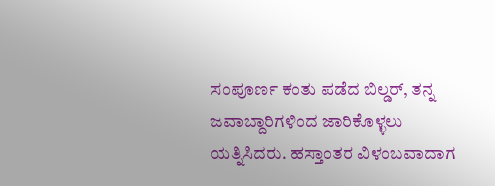ಸಂಪೂರ್ಣ ಕಂತು ಪಡೆದ ಬಿಲ್ಡರ್, ತನ್ನ ಜವಾಬ್ದಾರಿಗಳಿಂದ ಜಾರಿಕೊಳ್ಳಲು ಯತ್ನಿಸಿದರು. ಹಸ್ತಾಂತರ ವಿಳಂಬವಾದಾಗ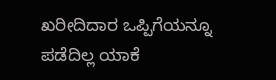ಖರೀದಿದಾರ ಒಪ್ಪಿಗೆಯನ್ನೂ ಪಡೆದಿಲ್ಲ ಯಾಕೆ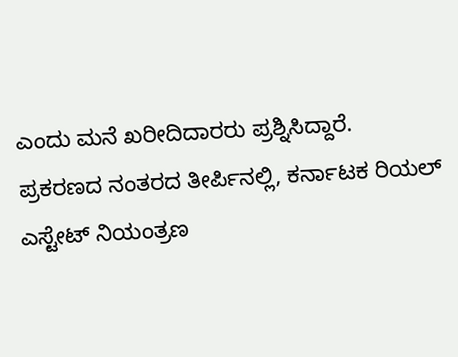ಎಂದು ಮನೆ ಖರೀದಿದಾರರು ಪ್ರಶ್ನಿಸಿದ್ದಾರೆ.
ಪ್ರಕರಣದ ನಂತರದ ತೀರ್ಪಿನಲ್ಲಿ, ಕರ್ನಾಟಕ ರಿಯಲ್ ಎಸ್ಟೇಟ್ ನಿಯಂತ್ರಣ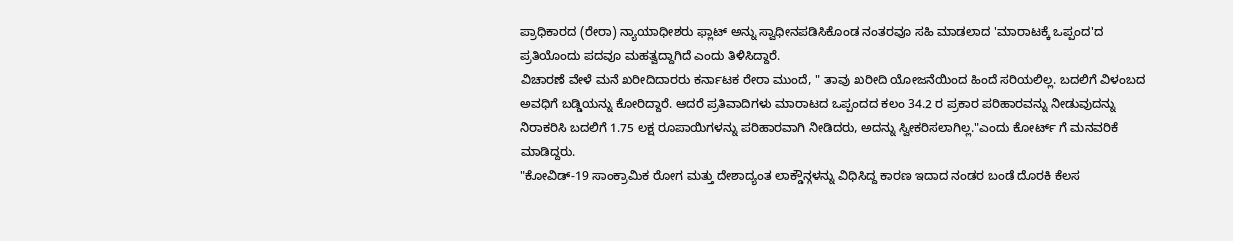ಪ್ರಾಧಿಕಾರದ (ರೇರಾ) ನ್ಯಾಯಾಧೀಶರು ಫ್ಲಾಟ್ ಅನ್ನು ಸ್ವಾಧೀನಪಡಿಸಿಕೊಂಡ ನಂತರವೂ ಸಹಿ ಮಾಡಲಾದ 'ಮಾರಾಟಕ್ಕೆ ಒಪ್ಪಂದ'ದ ಪ್ರತಿಯೊಂದು ಪದವೂ ಮಹತ್ವದ್ದಾಗಿದೆ ಎಂದು ತಿಳಿಸಿದ್ದಾರೆ.
ವಿಚಾರಣೆ ವೇಳೆ ಮನೆ ಖರೀದಿದಾರರು ಕರ್ನಾಟಕ ರೇರಾ ಮುಂದೆ, " ತಾವು ಖರೀದಿ ಯೋಜನೆಯಿಂದ ಹಿಂದೆ ಸರಿಯಲಿಲ್ಲ. ಬದಲಿಗೆ ವಿಳಂಬದ ಅವಧಿಗೆ ಬಡ್ಡಿಯನ್ನು ಕೋರಿದ್ದಾರೆ. ಆದರೆ ಪ್ರತಿವಾದಿಗಳು ಮಾರಾಟದ ಒಪ್ಪಂದದ ಕಲಂ 34.2 ರ ಪ್ರಕಾರ ಪರಿಹಾರವನ್ನು ನೀಡುವುದನ್ನು ನಿರಾಕರಿಸಿ ಬದಲಿಗೆ 1.75 ಲಕ್ಷ ರೂಪಾಯಿಗಳನ್ನು ಪರಿಹಾರವಾಗಿ ನೀಡಿದರು, ಅದನ್ನು ಸ್ವೀಕರಿಸಲಾಗಿಲ್ಲ."ಎಂದು ಕೋರ್ಟ್ ಗೆ ಮನವರಿಕೆ ಮಾಡಿದ್ದರು.
"ಕೋವಿಡ್-19 ಸಾಂಕ್ರಾಮಿಕ ರೋಗ ಮತ್ತು ದೇಶಾದ್ಯಂತ ಲಾಕ್ಡೌನ್ಗಳನ್ನು ವಿಧಿಸಿದ್ದ ಕಾರಣ ಇದಾದ ನಂಡರ ಬಂಡೆ ದೊರಕಿ ಕೆಲಸ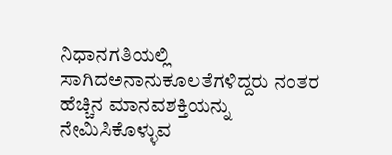ನಿಧಾನಗತಿಯಲ್ಲಿ ಸಾಗಿದಅನಾನುಕೂಲತೆಗಳಿದ್ದರು ನಂತರ ಹೆಚ್ಚಿನ ಮಾನವಶಕ್ತಿಯನ್ನು ನೇಮಿಸಿಕೊಳ್ಳುವ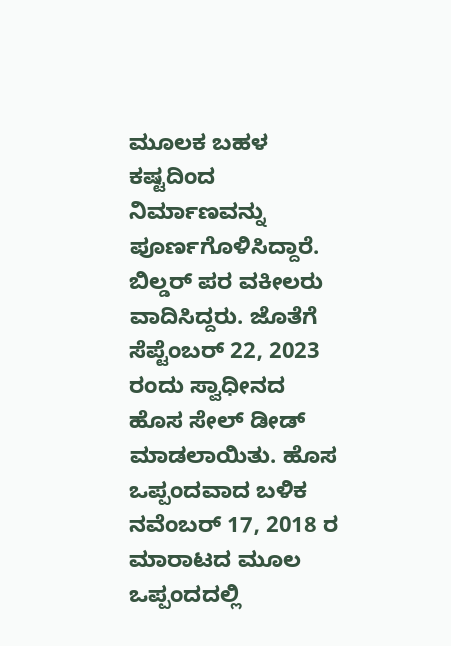ಮೂಲಕ ಬಹಳ ಕಷ್ಟದಿಂದ ನಿರ್ಮಾಣವನ್ನು ಪೂರ್ಣಗೊಳಿಸಿದ್ದಾರೆ. ಬಿಲ್ಡರ್ ಪರ ವಕೀಲರು ವಾದಿಸಿದ್ದರು. ಜೊತೆಗೆ ಸೆಪ್ಟೆಂಬರ್ 22, 2023 ರಂದು ಸ್ವಾಧೀನದ ಹೊಸ ಸೇಲ್ ಡೀಡ್ ಮಾಡಲಾಯಿತು. ಹೊಸ ಒಪ್ಪಂದವಾದ ಬಳಿಕ ನವೆಂಬರ್ 17, 2018 ರ ಮಾರಾಟದ ಮೂಲ ಒಪ್ಪಂದದಲ್ಲಿ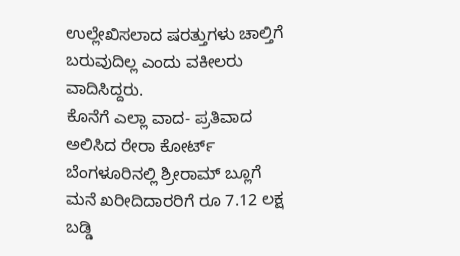ಉಲ್ಲೇಖಿಸಲಾದ ಷರತ್ತುಗಳು ಚಾಲ್ತಿಗೆ ಬರುವುದಿಲ್ಲ ಎಂದು ವಕೀಲರು ವಾದಿಸಿದ್ದರು.
ಕೊನೆಗೆ ಎಲ್ಲಾ ವಾದ- ಪ್ರತಿವಾದ ಅಲಿಸಿದ ರೇರಾ ಕೋರ್ಟ್ ಬೆಂಗಳೂರಿನಲ್ಲಿ ಶ್ರೀರಾಮ್ ಬ್ಲೂಗೆ ಮನೆ ಖರೀದಿದಾರರಿಗೆ ರೂ 7.12 ಲಕ್ಷ ಬಡ್ಡಿ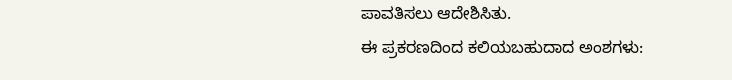ಪಾವತಿಸಲು ಆದೇಶಿಸಿತು.
ಈ ಪ್ರಕರಣದಿಂದ ಕಲಿಯಬಹುದಾದ ಅಂಶಗಳು: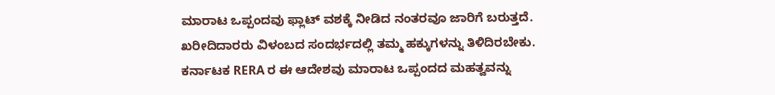ಮಾರಾಟ ಒಪ್ಪಂದವು ಫ್ಲಾಟ್ ವಶಕ್ಕೆ ನೀಡಿದ ನಂತರವೂ ಜಾರಿಗೆ ಬರುತ್ತದೆ.
ಖರೀದಿದಾರರು ವಿಳಂಬದ ಸಂದರ್ಭದಲ್ಲಿ ತಮ್ಮ ಹಕ್ಕುಗಳನ್ನು ತಿಳಿದಿರಬೇಕು.
ಕರ್ನಾಟಕ RERA ರ ಈ ಆದೇಶವು ಮಾರಾಟ ಒಪ್ಪಂದದ ಮಹತ್ವವನ್ನು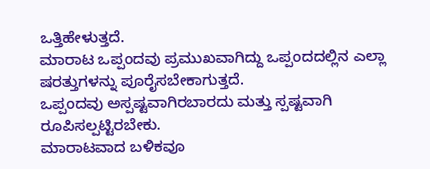ಒತ್ತಿಹೇಳುತ್ತದೆ.
ಮಾರಾಟ ಒಪ್ಪಂದವು ಪ್ರಮುಖವಾಗಿದ್ದು ಒಪ್ಪಂದದಲ್ಲಿನ ಎಲ್ಲಾ ಷರತ್ತುಗಳನ್ನು ಪೂರೈಸಬೇಕಾಗುತ್ತದೆ.
ಒಪ್ಪಂದವು ಅಸ್ಪಷ್ಟವಾಗಿರಬಾರದು ಮತ್ತು ಸ್ಪಷ್ಟವಾಗಿ ರೂಪಿಸಲ್ಪಟ್ಟಿರಬೇಕು.
ಮಾರಾಟವಾದ ಬಳಿಕವೂ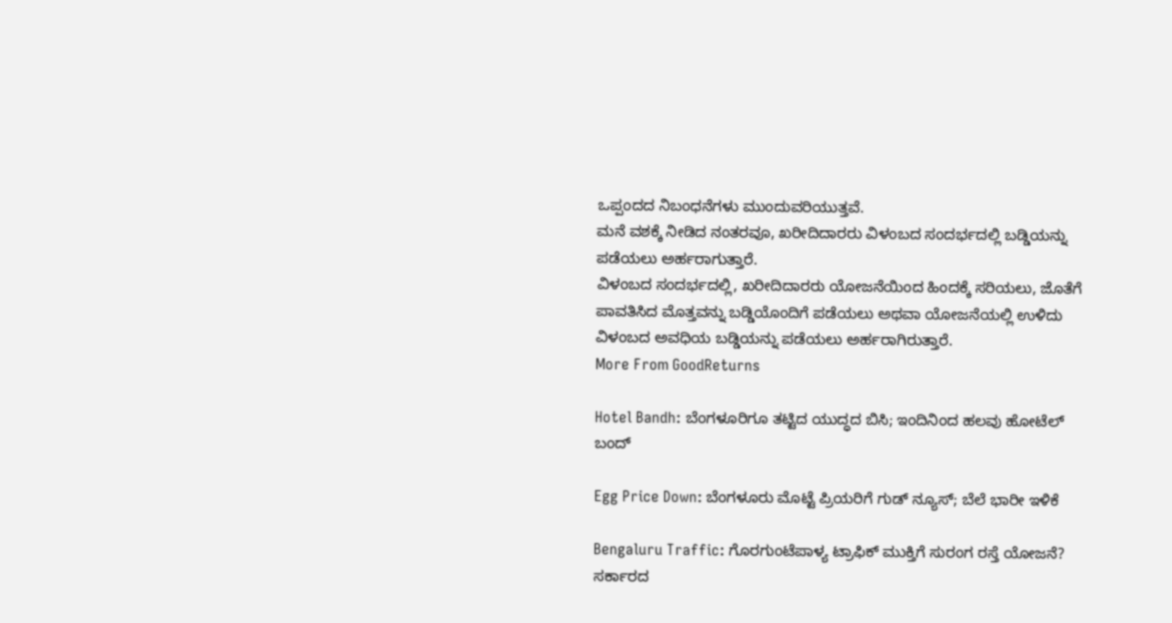ಒಪ್ಪಂದದ ನಿಬಂಧನೆಗಳು ಮುಂದುವರಿಯುತ್ತವೆ.
ಮನೆ ವಶಕ್ಕೆ ನೀಡಿದ ನಂತರವೂ, ಖರೀದಿದಾರರು ವಿಳಂಬದ ಸಂದರ್ಭದಲ್ಲಿ ಬಡ್ಡಿಯನ್ನು ಪಡೆಯಲು ಅರ್ಹರಾಗುತ್ತಾರೆ.
ವಿಳಂಬದ ಸಂದರ್ಭದಲ್ಲಿ, ಖರೀದಿದಾರರು ಯೋಜನೆಯಿಂದ ಹಿಂದಕ್ಕೆ ಸರಿಯಲು, ಜೊತೆಗೆ ಪಾವತಿಸಿದ ಮೊತ್ತವನ್ನು ಬಡ್ಡಿಯೊಂದಿಗೆ ಪಡೆಯಲು ಅಥವಾ ಯೋಜನೆಯಲ್ಲಿ ಉಳಿದು ವಿಳಂಬದ ಅವಧಿಯ ಬಡ್ಡಿಯನ್ನು ಪಡೆಯಲು ಅರ್ಹರಾಗಿರುತ್ತಾರೆ.
More From GoodReturns

Hotel Bandh: ಬೆಂಗಳೂರಿಗೂ ತಟ್ಟಿದ ಯುದ್ಧದ ಬಿಸಿ; ಇಂದಿನಿಂದ ಹಲವು ಹೋಟೆಲ್ ಬಂದ್

Egg Price Down: ಬೆಂಗಳೂರು ಮೊಟ್ಟೆ ಪ್ರಿಯರಿಗೆ ಗುಡ್ ನ್ಯೂಸ್; ಬೆಲೆ ಭಾರೀ ಇಳಿಕೆ

Bengaluru Traffic: ಗೊರಗುಂಟೆಪಾಳ್ಯ ಟ್ರಾಫಿಕ್ ಮುಕ್ತಿಗೆ ಸುರಂಗ ರಸ್ತೆ ಯೋಜನೆ? ಸರ್ಕಾರದ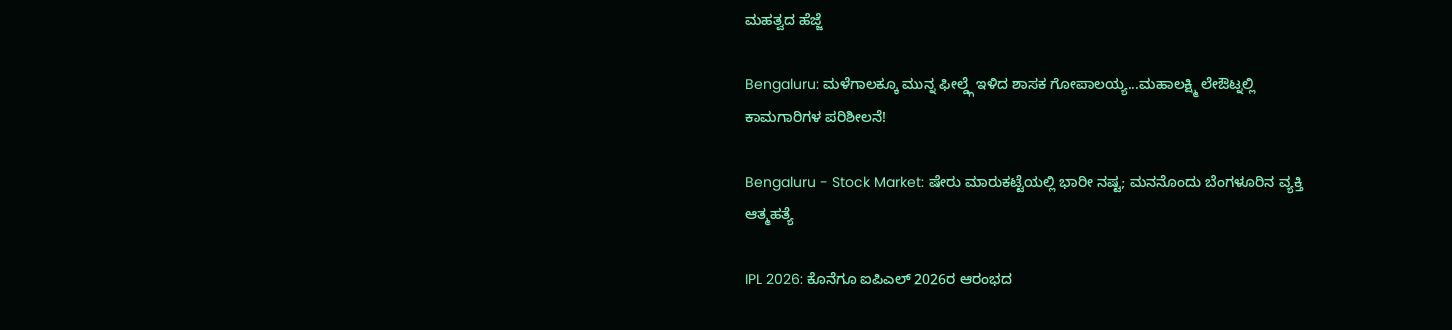ಮಹತ್ವದ ಹೆಜ್ಜೆ

Bengaluru: ಮಳೆಗಾಲಕ್ಕೂ ಮುನ್ನ ಫೀಲ್ಡ್ಗೆ ಇಳಿದ ಶಾಸಕ ಗೋಪಾಲಯ್ಯ...ಮಹಾಲಕ್ಷ್ಮಿ ಲೇಔಟ್ನಲ್ಲಿ ಕಾಮಗಾರಿಗಳ ಪರಿಶೀಲನೆ!

Bengaluru - Stock Market: ಷೇರು ಮಾರುಕಟ್ಟೆಯಲ್ಲಿ ಭಾರೀ ನಷ್ಟ; ಮನನೊಂದು ಬೆಂಗಳೂರಿನ ವ್ಯಕ್ತಿ ಆತ್ಮಹತ್ಯೆ

IPL 2026: ಕೊನೆಗೂ ಐಪಿಎಲ್ 2026ರ ಆರಂಭದ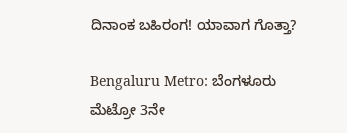ದಿನಾಂಕ ಬಹಿರಂಗ! ಯಾವಾಗ ಗೊತ್ತಾ?

Bengaluru Metro: ಬೆಂಗಳೂರು ಮೆಟ್ರೋ 3ನೇ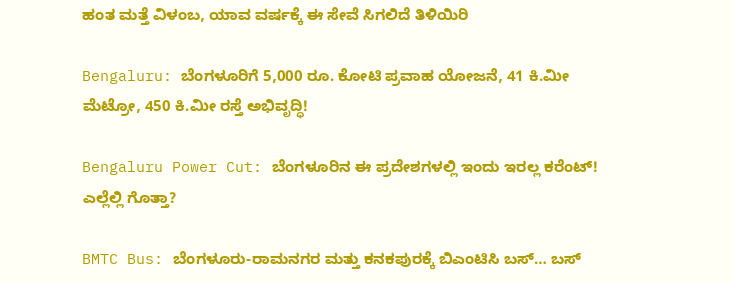ಹಂತ ಮತ್ತೆ ವಿಳಂಬ, ಯಾವ ವರ್ಷಕ್ಕೆ ಈ ಸೇವೆ ಸಿಗಲಿದೆ ತಿಳಿಯಿರಿ

Bengaluru: ಬೆಂಗಳೂರಿಗೆ 5,000 ರೂ. ಕೋಟಿ ಪ್ರವಾಹ ಯೋಜನೆ, 41 ಕಿ.ಮೀ ಮೆಟ್ರೋ, 450 ಕಿ.ಮೀ ರಸ್ತೆ ಅಭಿವೃದ್ಧಿ!

Bengaluru Power Cut: ಬೆಂಗಳೂರಿನ ಈ ಪ್ರದೇಶಗಳಲ್ಲಿ ಇಂದು ಇರಲ್ಲ ಕರೆಂಟ್! ಎಲ್ಲೆಲ್ಲಿ ಗೊತ್ತಾ?

BMTC Bus: ಬೆಂಗಳೂರು-ರಾಮನಗರ ಮತ್ತು ಕನಕಪುರಕ್ಕೆ ಬಿಎಂಟಿಸಿ ಬಸ್… ಬಸ್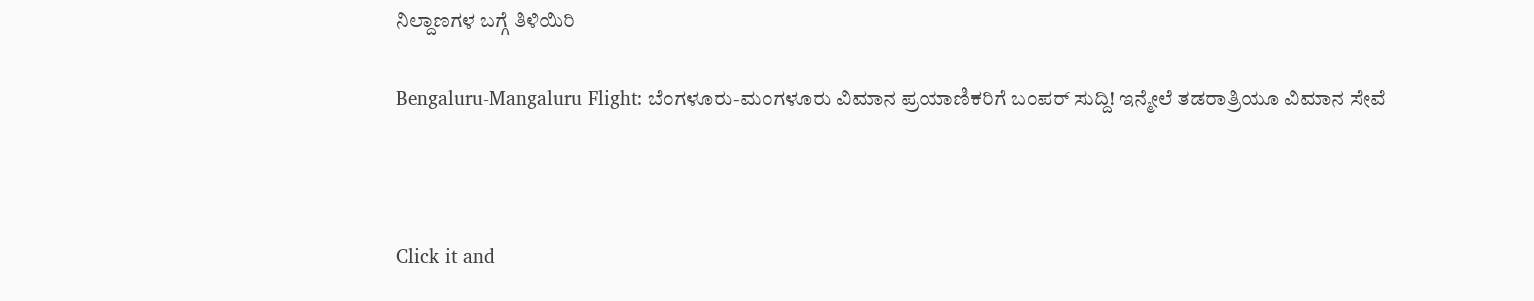ನಿಲ್ದಾಣಗಳ ಬಗ್ಗೆ ತಿಳಿಯಿರಿ

Bengaluru-Mangaluru Flight: ಬೆಂಗಳೂರು-ಮಂಗಳೂರು ವಿಮಾನ ಪ್ರಯಾಣಿಕರಿಗೆ ಬಂಪರ್ ಸುದ್ದಿ! ಇನ್ಮೇಲೆ ತಡರಾತ್ರಿಯೂ ವಿಮಾನ ಸೇವೆ



Click it and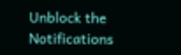Unblock the Notifications